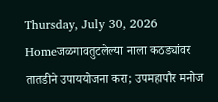Thursday, July 30, 2026
Homeजळगावतुटलेल्या नाला कठड्यांवर तातडीने उपाययोजना करा; उपमहापौर मनोज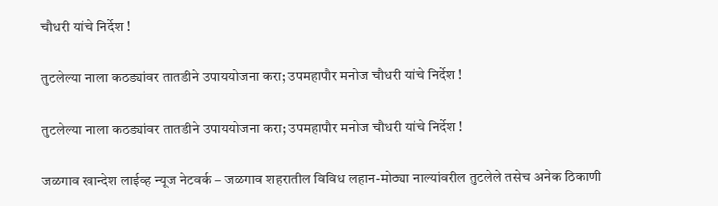चौधरी यांचे निर्देश !

तुटलेल्या नाला कठड्यांवर तातडीने उपाययोजना करा; उपमहापौर मनोज चौधरी यांचे निर्देश !

तुटलेल्या नाला कठड्यांवर तातडीने उपाययोजना करा; उपमहापौर मनोज चौधरी यांचे निर्देश !

जळगाव खान्देश लाईव्ह न्यूज नेटवर्क – जळगाव शहरातील विविध लहान-मोठ्या नाल्यांवरील तुटलेले तसेच अनेक ठिकाणी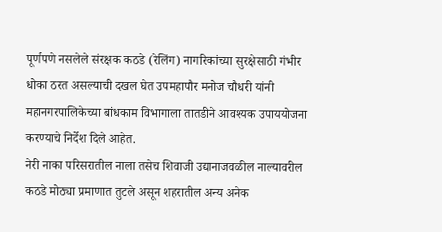पूर्णपणे नसलेले संरक्षक कठडे (रेलिंग) नागरिकांच्या सुरक्षेसाठी गंभीर धोका ठरत असल्याची दखल घेत उपमहापौर मनोज चौधरी यांनी महानगरपालिकेच्या बांधकाम विभागाला तातडीने आवश्यक उपाययोजना करण्याचे निर्देश दिले आहेत.
नेरी नाका परिसरातील नाला तसेच शिवाजी उद्यानाजवळील नाल्यावरील कठडे मोठ्या प्रमाणात तुटले असून शहरातील अन्य अनेक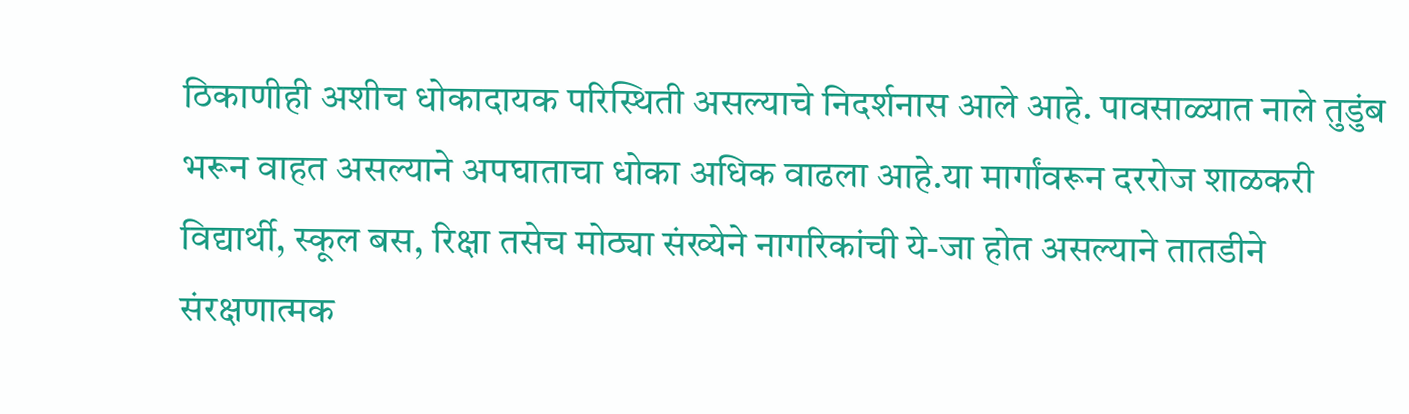ठिकाणीही अशीच धोकादायक परिस्थिती असल्याचे निदर्शनास आले आहे. पावसाळ्यात नाले तुडुंब भरून वाहत असल्याने अपघाताचा धोका अधिक वाढला आहे.या मार्गांवरून दररोज शाळकरी विद्यार्थी, स्कूल बस, रिक्षा तसेच मोठ्या संख्येने नागरिकांची ये-जा होत असल्याने तातडीने संरक्षणात्मक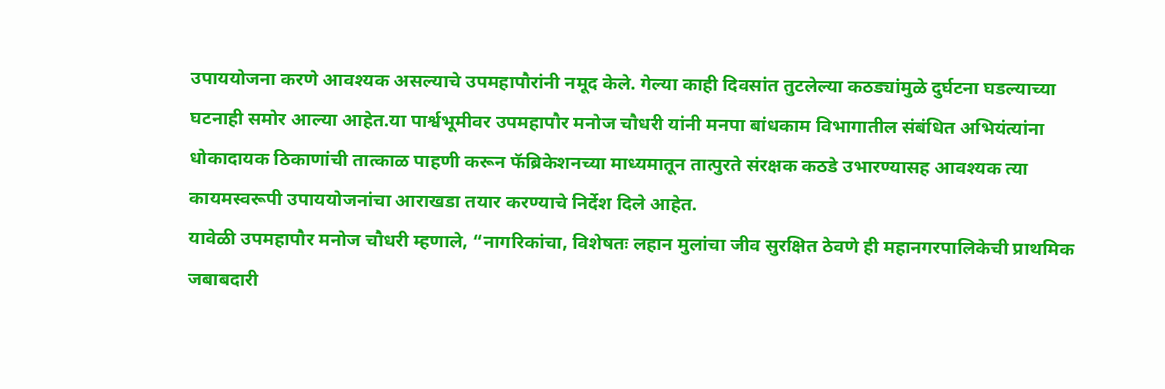उपाययोजना करणे आवश्यक असल्याचे उपमहापौरांनी नमूद केले. गेल्या काही दिवसांत तुटलेल्या कठड्यांमुळे दुर्घटना घडल्याच्या घटनाही समोर आल्या आहेत.या पार्श्वभूमीवर उपमहापौर मनोज चौधरी यांनी मनपा बांधकाम विभागातील संबंधित अभियंत्यांना धोकादायक ठिकाणांची तात्काळ पाहणी करून फॅब्रिकेशनच्या माध्यमातून तात्पुरते संरक्षक कठडे उभारण्यासह आवश्यक त्या कायमस्वरूपी उपाययोजनांचा आराखडा तयार करण्याचे निर्देश दिले आहेत.
यावेळी उपमहापौर मनोज चौधरी म्हणाले, “नागरिकांचा, विशेषतः लहान मुलांचा जीव सुरक्षित ठेवणे ही महानगरपालिकेची प्राथमिक जबाबदारी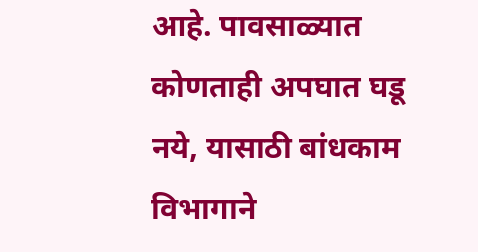आहे. पावसाळ्यात कोणताही अपघात घडू नये, यासाठी बांधकाम विभागाने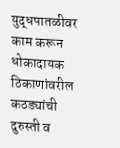युद्धपातळीवर काम करून धोकादायक ठिकाणांवरील कठड्यांची दुरुस्ती व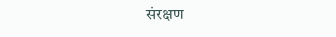संरक्षण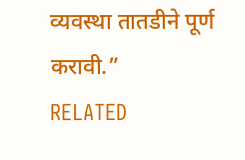व्यवस्था तातडीने पूर्ण करावी.”
RELATED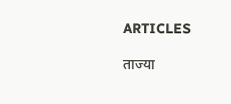ARTICLES

ताज्या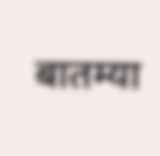बातम्या